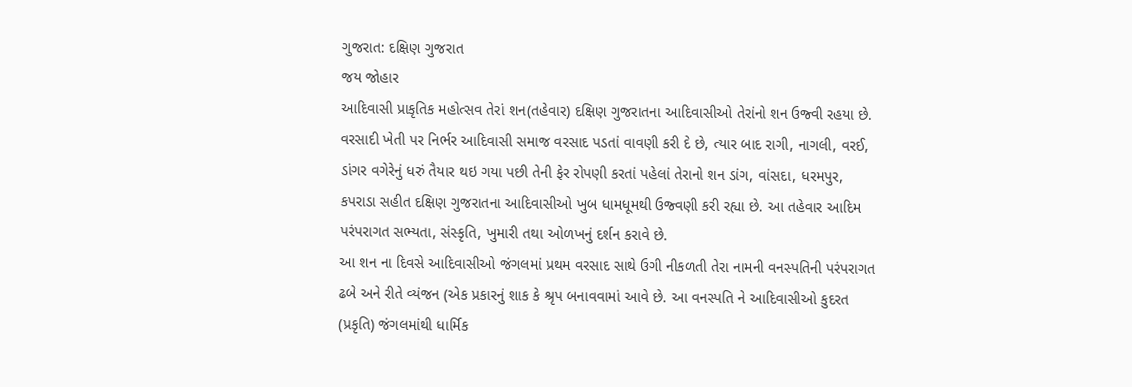ગુજરાત: દક્ષિણ ગુજરાત
જય જોહાર
આદિવાસી પ્રાકૃતિક મહોત્સવ તેરાં શન(તહેવાર) દક્ષિણ ગુજરાતના આદિવાસીઓ તેરાંનો શન ઉજ્વી રહયા છે. વરસાદી ખેતી પર નિર્ભર આદિવાસી સમાજ વરસાદ પડતાં વાવણી કરી દે છે, ત્યાર બાદ રાગી, નાગલી, વરઈ, ડાંગર વગેરેનું ધરું તૈયાર થઇ ગયા પછી તેની ફેર રોપણી કરતાં પહેલાં તેરાનો શન ડાંગ, વાંસદા, ધરમપુર, કપરાડા સહીત દક્ષિણ ગુજરાતના આદિવાસીઓ ખુબ ધામધૂમથી ઉજ્વણી કરી રહ્યા છે. આ તહેવાર આદિમ પરંપરાગત સભ્યતા, સંસ્કૃતિ, ખુમારી તથા ઓળખનું દર્શન કરાવે છે.
આ શન ના દિવસે આદિવાસીઓ જંગલમાં પ્રથમ વરસાદ સાથે ઉગી નીકળતી તેરા નામની વનસ્પતિની પરંપરાગત ઢબે અને રીતે વ્યંજન (એક પ્રકારનું શાક કે શ્રૃપ બનાવવામાં આવે છે. આ વનસ્પતિ ને આદિવાસીઓ કુદરત (પ્રકૃતિ) જંગલમાંથી ધાર્મિક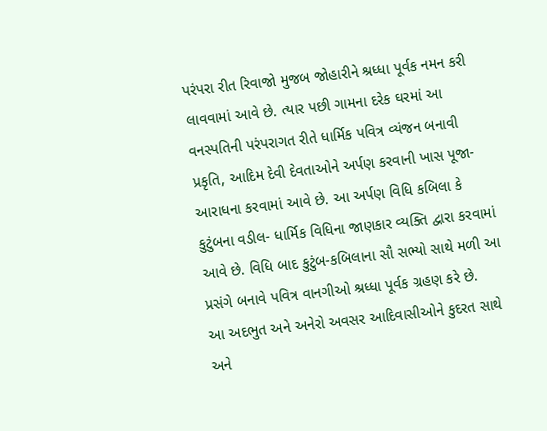પરંપરા રીત રિવાજો મુજબ જોહારીને શ્રધ્ધા પૂર્વક નમન કરી લાવવામાં આવે છે. ત્યાર પછી ગામના દરેક ઘરમાં આ વનસ્પતિની પરંપરાગત રીતે ધાર્મિક પવિત્ર વ્યંજન બનાવી પ્રકૃતિ, આદિમ દેવી દેવતાઓને અર્પણ કરવાની ખાસ પૂજા-આરાધના કરવામાં આવે છે. આ અર્પણ વિધિ કબિલા કે કુટુંબના વડીલ- ધાર્મિક વિધિના જાણકાર વ્યક્તિ દ્વારા કરવામાં આવે છે. વિધિ બાદ કુટુંબ-કબિલાના સૌ સભ્યો સાથે મળી આ પ્રસંગે બનાવે પવિત્ર વાનગીઓ શ્રધ્ધા પૂર્વક ગ્રહણ કરે છે.
આ અદભુત અને અનેરો અવસર આદિવાસીઓને કુદરત સાથે અને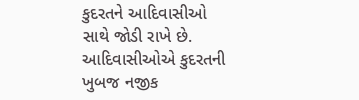કુદરતને આદિવાસીઓ સાથે જોડી રાખે છે. આદિવાસીઓએ કુદરતની ખુબજ નજીક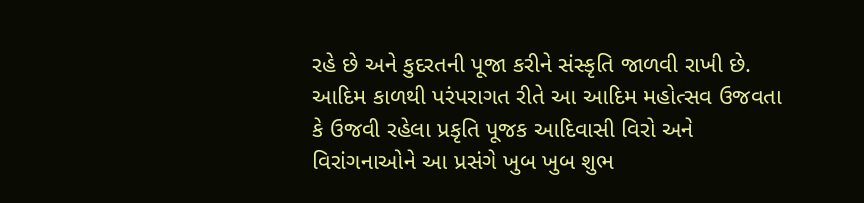રહે છે અને કુદરતની પૂજા કરીને સંસ્કૃતિ જાળવી રાખી છે.
આદિમ કાળથી પરંપરાગત રીતે આ આદિમ મહોત્સવ ઉજવતા કે ઉજવી રહેલા પ્રકૃતિ પૂજક આદિવાસી વિરો અને વિરાંગનાઓને આ પ્રસંગે ખુબ ખુબ શુભ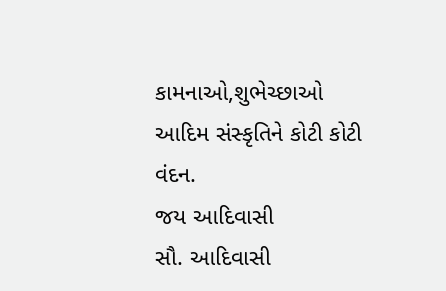કામનાઓ,શુભેચ્છાઓ આદિમ સંસ્કૃતિને કોટી કોટી વંદન.
જય આદિવાસી
સૌ. આદિવાસી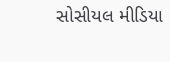સોસીયલ મીડિયા